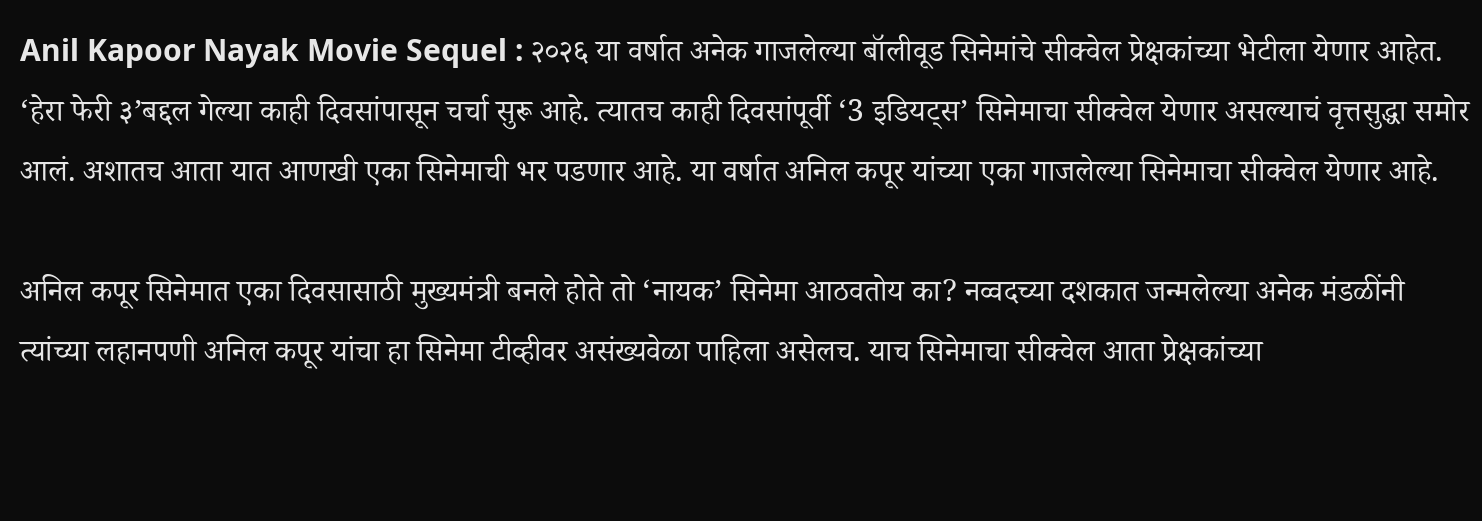Anil Kapoor Nayak Movie Sequel : २०२६ या वर्षात अनेक गाजलेल्या बॉलीवूड सिनेमांचे सीक्वेल प्रेक्षकांच्या भेटीला येणार आहेत. ‘हेरा फेरी ३’बद्दल गेल्या काही दिवसांपासून चर्चा सुरू आहे. त्यातच काही दिवसांपूर्वी ‘3 इडियट्स’ सिनेमाचा सीक्वेल येणार असल्याचं वृत्तसुद्धा समोर आलं. अशातच आता यात आणखी एका सिनेमाची भर पडणार आहे. या वर्षात अनिल कपूर यांच्या एका गाजलेल्या सिनेमाचा सीक्वेल येणार आहे.

अनिल कपूर सिनेमात एका दिवसासाठी मुख्यमंत्री बनले होते तो ‘नायक’ सिनेमा आठवतोय का? नव्वदच्या दशकात जन्मलेल्या अनेक मंडळींनी त्यांच्या लहानपणी अनिल कपूर यांचा हा सिनेमा टीव्हीवर असंख्यवेळा पाहिला असेलच. याच सिनेमाचा सीक्वेल आता प्रेक्षकांच्या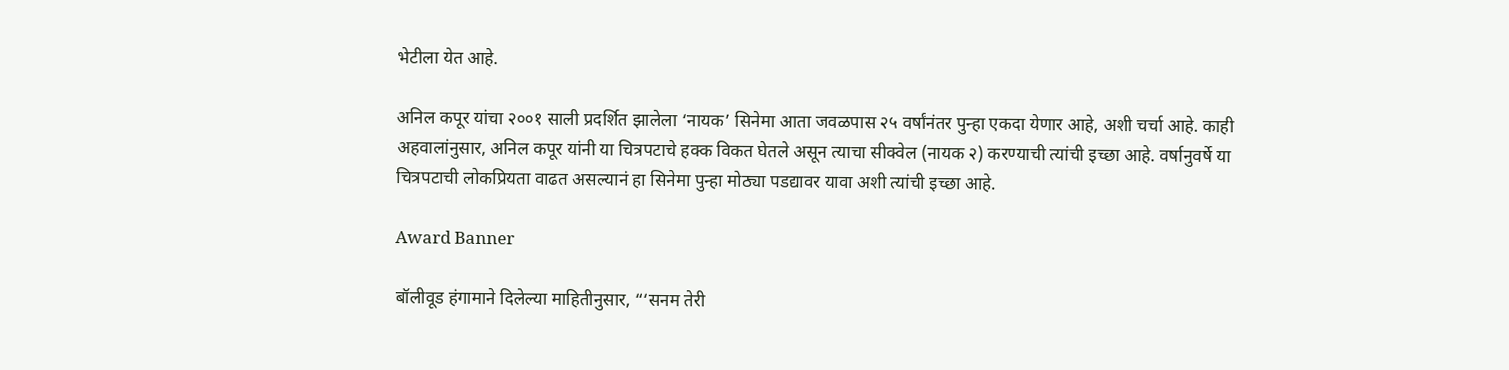भेटीला येत आहे.

अनिल कपूर यांचा २००१ साली प्रदर्शित झालेला ‘नायक’ सिनेमा आता जवळपास २५ वर्षांनंतर पुन्हा एकदा येणार आहे, अशी चर्चा आहे. काही अहवालांनुसार, अनिल कपूर यांनी या चित्रपटाचे हक्क विकत घेतले असून त्याचा सीक्वेल (नायक २) करण्याची त्यांची इच्छा आहे. वर्षानुवर्षे या चित्रपटाची लोकप्रियता वाढत असल्यानं हा सिनेमा पुन्हा मोठ्या पडद्यावर यावा अशी त्यांची इच्छा आहे.

Award Banner

बॉलीवूड हंगामाने दिलेल्या माहितीनुसार, “‘सनम तेरी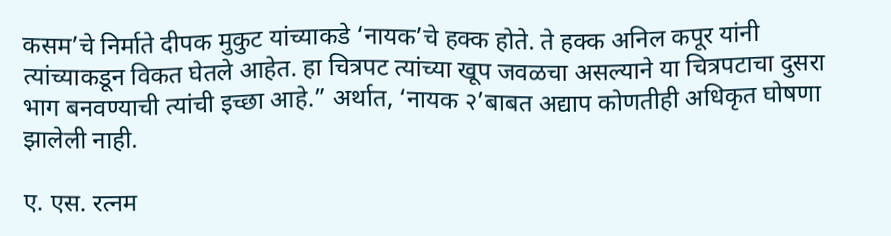कसम’चे निर्माते दीपक मुकुट यांच्याकडे ‘नायक’चे हक्क होते. ते हक्क अनिल कपूर यांनी त्यांच्याकडून विकत घेतले आहेत. हा चित्रपट त्यांच्या खूप जवळचा असल्याने या चित्रपटाचा दुसरा भाग बनवण्याची त्यांची इच्छा आहे.” अर्थात, ‘नायक २’बाबत अद्याप कोणतीही अधिकृत घोषणा झालेली नाही.

ए. एस. रत्नम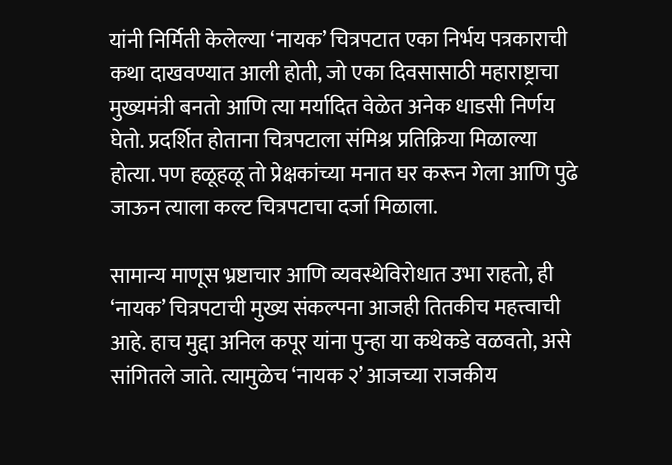यांनी निर्मिती केलेल्या ‘नायक’ चित्रपटात एका निर्भय पत्रकाराची कथा दाखवण्यात आली होती, जो एका दिवसासाठी महाराष्ट्राचा मुख्यमंत्री बनतो आणि त्या मर्यादित वेळेत अनेक धाडसी निर्णय घेतो. प्रदर्शित होताना चित्रपटाला संमिश्र प्रतिक्रिया मिळाल्या होत्या. पण हळूहळू तो प्रेक्षकांच्या मनात घर करून गेला आणि पुढे जाऊन त्याला कल्ट चित्रपटाचा दर्जा मिळाला.

सामान्य माणूस भ्रष्टाचार आणि व्यवस्थेविरोधात उभा राहतो, ही ‘नायक’ चित्रपटाची मुख्य संकल्पना आजही तितकीच महत्त्वाची आहे. हाच मुद्दा अनिल कपूर यांना पुन्हा या कथेकडे वळवतो, असे सांगितले जाते. त्यामुळेच ‘नायक २’ आजच्या राजकीय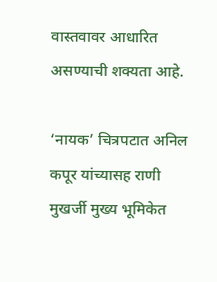वास्तवावर आधारित असण्याची शक्यता आहे.

‘नायक’ चित्रपटात अनिल कपूर यांच्यासह राणी मुखर्जी मुख्य भूमिकेत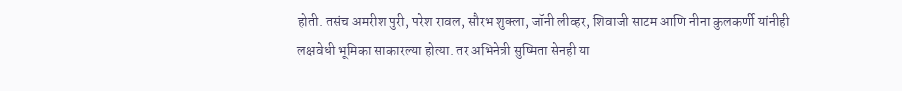होती. तसंच अमरीश पुरी, परेश रावल, सौरभ शुक्ला, जॉनी लीव्हर, शिवाजी साटम आणि नीना कुलकर्णी यांनीही लक्षवेधी भूमिका साकारल्या होत्या. तर अभिनेत्री सुष्मिता सेनही या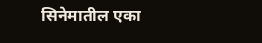सिनेमातील एका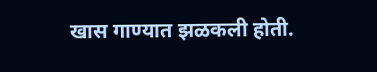खास गाण्यात झळकली होती.